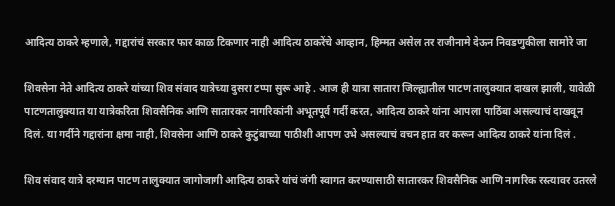आदित्य ठाकरे म्हणाले, गद्दारांचं सरकार फार काळ टिकणार नाही आदित्य ठाकरेंचे आव्हान, हिम्मत असेल तर राजीनामे देऊन निवडणुकीला सामोरे जा

शिवसेना नेते आदित्य ठाकरे यांच्या शिव संवाद यात्रेच्या दुसरा टप्पा सुरू आहे . आज ही यात्रा सातारा जिल्ह्यातील पाटण तालुक्यात दाखल झाली, यावेळी पाटणतालुक्यात या यात्रेकरिता शिवसैनिक आणि सातारकर नागरिकांनी अभूतपूर्व गर्दी करत, आदित्य ठाकरे यांना आपला पाठिंबा असल्याचं दाखवून दिलं. या गर्दीने गद्दारांना क्षमा नाही, शिवसेना आणि ठाकरे कुटुंबाच्या पाठीशी आपण उभे असल्याचं वचन हात वर करून आदित्य ठाकरे यांना दिलं .

शिव संवाद यात्रे दरम्यान पाटण तालुक्यात जागोजागी आदित्य ठाकरे यांचं जंगी स्वागत करण्यासाठी सातारकर शिवसैनिक आणि नागरिक रस्त्यावर उतरले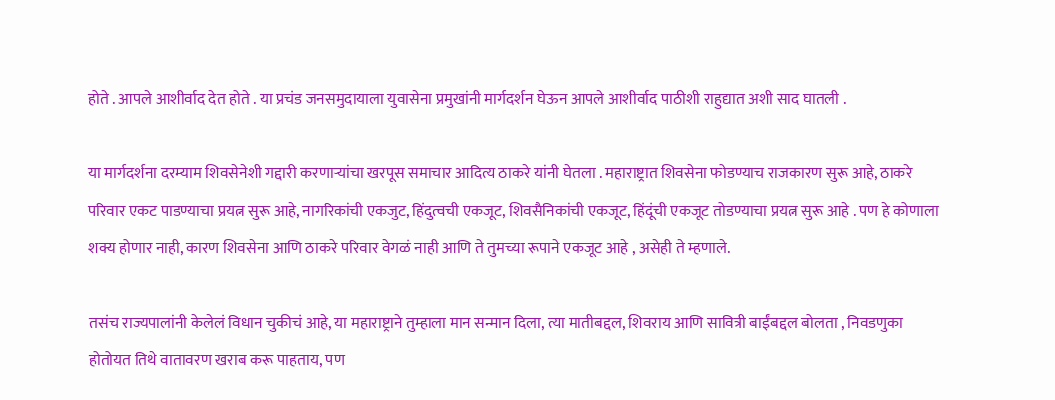होते . आपले आशीर्वाद देत होते . या प्रचंड जनसमुदायाला युवासेना प्रमुखांनी मार्गदर्शन घेऊन आपले आशीर्वाद पाठीशी राहुद्यात अशी साद घातली .

या मार्गदर्शना दरम्याम शिवसेनेशी गद्दारी करणाऱ्यांचा खरपूस समाचार आदित्य ठाकरे यांनी घेतला . महाराष्ट्रात शिवसेना फोडण्याच राजकारण सुरू आहे, ठाकरे परिवार एकट पाडण्याचा प्रयत्न सुरू आहे, नागरिकांची एकजुट, हिंदुत्वची एकजूट, शिवसैनिकांची एकजूट, हिंदूंची एकजूट तोडण्याचा प्रयत्न सुरू आहे . पण हे कोणाला शक्य होणार नाही, कारण शिवसेना आणि ठाकरे परिवार वेगळं नाही आणि ते तुमच्या रूपाने एकजूट आहे , असेही ते म्हणाले.

तसंच राज्यपालांनी केलेलं विधान चुकीचं आहे, या महाराष्ट्राने तुम्हाला मान सन्मान दिला, त्या मातीबद्दल, शिवराय आणि सावित्री बाईंबद्दल बोलता , निवडणुका होतोयत तिथे वातावरण खराब करू पाहताय, पण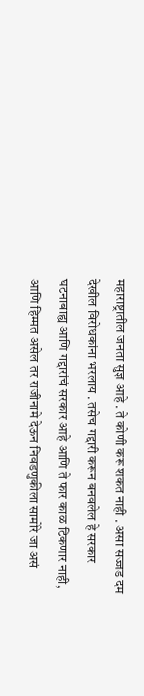महाराष्ट्रातील जनता सुज्ञ आहे . ते कोणी करू शकत नाही . असा सज्जड दम देखील विरोधकांना भरलाय . तसेच गद्दारी करून बनवलेल हे सरकार घटनाबाह्य आणि गद्दारांचं सरकार आहे आणि ते फार काळ टिकणार नाही, आणि हिम्मत असेल तर राजीनामे देऊन निवडणुकीला सामोरे जा असं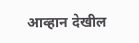आव्हान देखील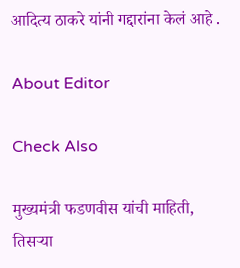आदित्य ठाकरे यांनी गद्दारांना केलं आहे .

About Editor

Check Also

मुख्यमंत्री फडणवीस यांची माहिती, तिसऱ्या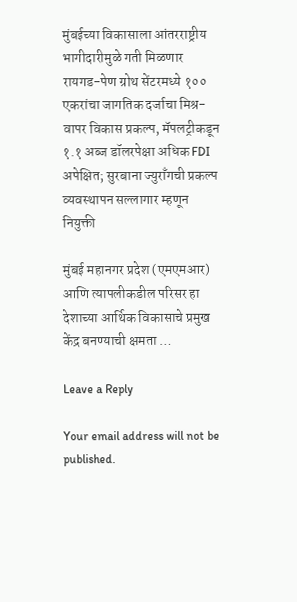मुंबईच्या विकासाला आंतरराष्ट्रीय भागीदारीमुळे गती मिळणार रायगड-पेण ग्रोथ सेंटरमध्ये १०० एकरांचा जागतिक दर्जाचा मिश्र-वापर विकास प्रकल्प, मॅपलट्रीकडून १.१ अब्ज डॉलरपेक्षा अधिक FDI अपेक्षित; सुरबाना ज्युराँगची प्रकल्प व्यवस्थापन सल्लागार म्हणून नियुक्ती

मुंबई महानगर प्रदेश (एमएमआर) आणि त्यापलीकडील परिसर हा देशाच्या आर्थिक विकासाचे प्रमुख केंद्र बनण्याची क्षमता …

Leave a Reply

Your email address will not be published.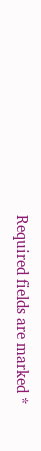Required fields are marked *